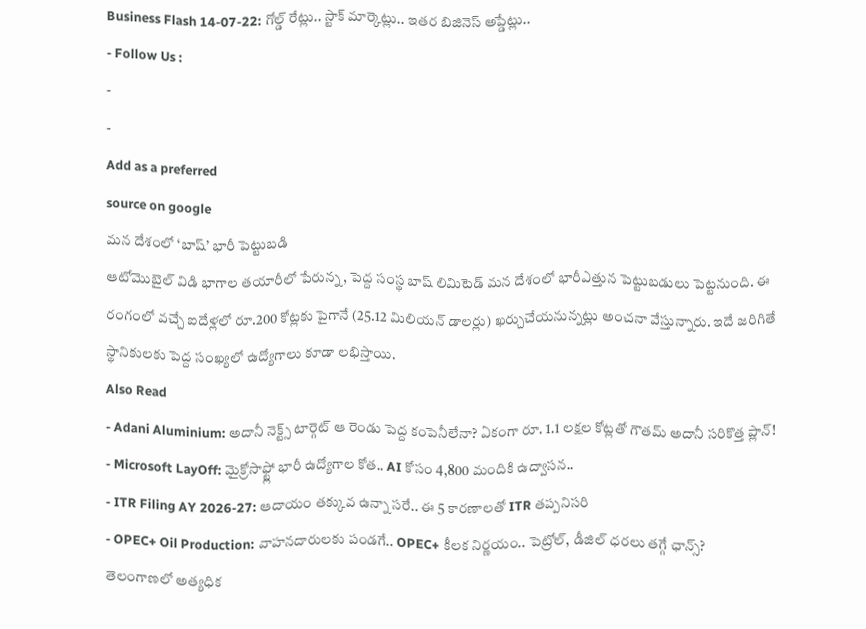Business Flash 14-07-22: గోల్డ్ రేట్లు.. స్టాక్ మార్కెట్లు.. ఇతర బిజినెస్ అప్డేట్లు..
- Follow Us :
-
-
Add as a preferred
source on google
మన దేశంలో ‘బాష్’ భారీ పెట్టుబడి
ఆటోమొబైల్ విడి భాగాల తయారీలో పేరున్న, పెద్ద సంస్థ బాష్ లిమిటెడ్ మన దేశంలో భారీఎత్తున పెట్టుబడులు పెట్టనుంది. ఈ రంగంలో వచ్చే ఐదేళ్లలో రూ.200 కోట్లకు పైగానే (25.12 మిలియన్ డాలర్లు) ఖర్చుచేయనున్నట్లు అంచనా వేస్తున్నారు. ఇదే జరిగితే స్థానికులకు పెద్ద సంఖ్యలో ఉద్యోగాలు కూడా లభిస్తాయి.
Also Read
- Adani Aluminium: అదానీ నెక్ట్స్ టార్గెట్ ఆ రెండు పెద్ద కంపెనీలేనా? ఏకంగా రూ. 1.1 లక్షల కోట్లతో గౌతమ్ అదానీ సరికొత్త ప్లాన్!
- Microsoft LayOff: మైక్రోసాఫ్ట్లో భారీ ఉద్యోగాల కోత.. AI కోసం 4,800 మందికి ఉద్వాసన..
- ITR Filing AY 2026-27: ఆదాయం తక్కువ ఉన్నా సరే.. ఈ 5 కారణాలతో ITR తప్పనిసరి
- OPEC+ Oil Production: వాహనదారులకు పండగే.. OPEC+ కీలక నిర్ణయం.. పెట్రోల్, డీజిల్ ధరలు తగ్గే ఛాన్స్?
తెలంగాణలో అత్యధిక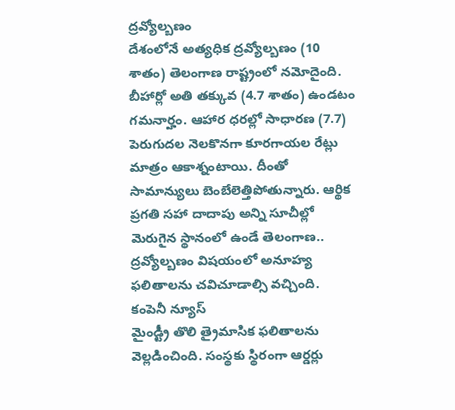ద్రవ్యోల్బణం
దేశంలోనే అత్యధిక ద్రవ్యోల్బణం (10 శాతం) తెలంగాణ రాష్ట్రంలో నమోదైంది. బీహార్లో అతి తక్కువ (4.7 శాతం) ఉండటం గమనార్హం. ఆహార ధరల్లో సాధారణ (7.7) పెరుగుదల నెలకొనగా కూరగాయల రేట్లు మాత్రం ఆకాశ్నంటాయి. దీంతో సామాన్యులు బెంబేలెత్తిపోతున్నారు. ఆర్థిక ప్రగతి సహా దాదాపు అన్ని సూచీల్లో మెరుగైన స్థానంలో ఉండే తెలంగాణ.. ద్రవ్యోల్బణం విషయంలో అనూహ్య ఫలితాలను చవిచూడాల్సి వచ్చింది.
కంపెనీ న్యూస్
మైండ్ట్రీ తొలి త్రైమాసిక ఫలితాలను వెల్లడించింది. సంస్థకు స్థిరంగా ఆర్డర్లు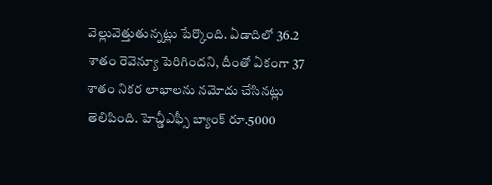వెల్లువెత్తుతున్నట్లు పేర్కొంది. ఏడాదిలో 36.2 శాతం రెవెన్యూ పెరిగిందని, దీంతో ఏకంగా 37 శాతం నికర లాభాలను నమోదు చేసినట్లు తెలిపింది. హెచ్డీఎఫ్సీ బ్యాంక్ రూ.5000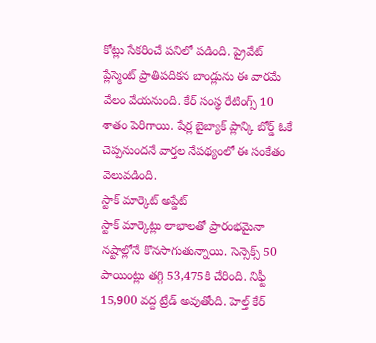కోట్లు సేకరించే పనిలో పడింది. ప్రైవేట్ ప్లేస్మెంట్ ప్రాతిపదికన బాండ్లును ఈ వారమే వేలం వేయనుంది. కేర్ సంస్థ రేటింగ్స్ 10 శాతం పెరిగాయి. షేర్ల బైబ్యాక్ ప్లాన్కి బోర్డ్ ఓకే చెప్పనుందనే వార్తల నేపథ్యంలో ఈ సంకేతం వెలువడింది.
స్టాక్ మార్కెట్ అప్డేట్
స్టాక్ మార్కెట్లు లాభాలతో ప్రారంభమైనా నష్టాల్లోనే కొనసాగుతున్నాయి. సెన్సెక్స్ 50 పాయింట్లు తగ్గి 53,475కి చేరింది. నిఫ్టీ 15,900 వద్ద ట్రేడ్ అవుతోంది. హెల్త్ కేర్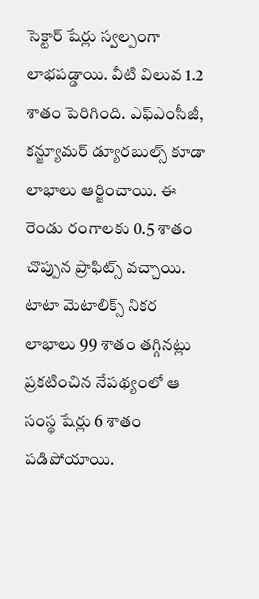సెక్టార్ షేర్లు స్వల్పంగా లాభపడ్డాయి. వీటి విలువ 1.2 శాతం పెరిగింది. ఎఫ్ఎంసీజీ, కన్జ్యూమర్ డ్యూరబుల్స్ కూడా లాభాలు ఆర్జించాయి. ఈ రెండు రంగాలకు 0.5 శాతం చొప్పున ప్రాఫిట్స్ వచ్చాయి. టాటా మెటాలిక్స్ నికర లాభాలు 99 శాతం తగ్గినట్లు ప్రకటించిన నేపథ్యంలో ఆ సంస్థ షేర్లు 6 శాతం పడిపోయాయి.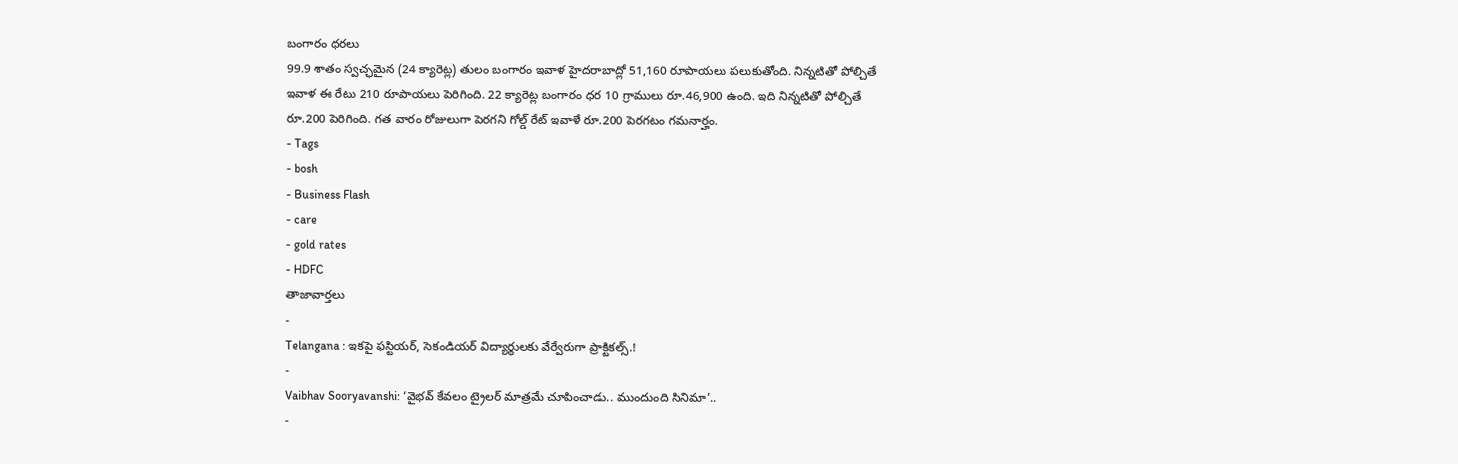బంగారం ధరలు
99.9 శాతం స్వచ్ఛమైన (24 క్యారెట్ల) తులం బంగారం ఇవాళ హైదరాబాద్లో 51,160 రూపాయలు పలుకుతోంది. నిన్నటితో పోల్చితే ఇవాళ ఈ రేటు 210 రూపాయలు పెరిగింది. 22 క్యారెట్ల బంగారం ధర 10 గ్రాములు రూ.46,900 ఉంది. ఇది నిన్నటితో పోల్చితే రూ.200 పెరిగింది. గత వారం రోజులుగా పెరగని గోల్డ్ రేట్ ఇవాళే రూ.200 పెరగటం గమనార్హం.
- Tags
- bosh
- Business Flash
- care
- gold rates
- HDFC
తాజావార్తలు
-
Telangana : ఇకపై ఫస్టియర్, సెకండియర్ విద్యార్థులకు వేర్వేరుగా ప్రాక్టికల్స్.!
-
Vaibhav Sooryavanshi: ‘వైభవ్ కేవలం ట్రైలర్ మాత్రమే చూపించాడు.. ముందుంది సినిమా’..
-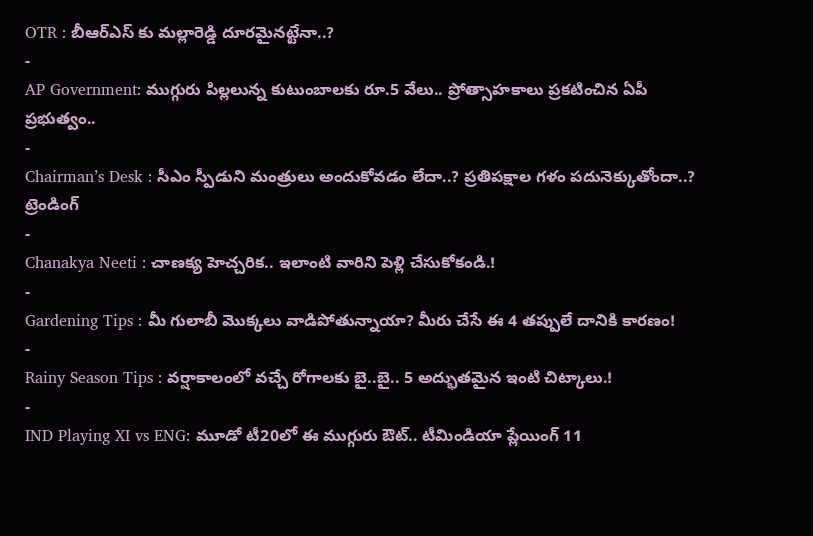OTR : బీఆర్ఎస్ కు మల్లారెడ్డి దూరమైనట్టేనా..?
-
AP Government: ముగ్గురు పిల్లలున్న కుటుంబాలకు రూ.5 వేలు.. ప్రోత్సాహకాలు ప్రకటించిన ఏపీ ప్రభుత్వం..
-
Chairman’s Desk : సీఎం స్పీడుని మంత్రులు అందుకోవడం లేదా..? ప్రతిపక్షాల గళం పదునెక్కుతోందా..?
ట్రెండింగ్
-
Chanakya Neeti : చాణక్య హెచ్చరిక.. ఇలాంటి వారిని పెళ్లి చేసుకోకండి.!
-
Gardening Tips : మీ గులాబీ మొక్కలు వాడిపోతున్నాయా? మీరు చేసే ఈ 4 తప్పులే దానికి కారణం!
-
Rainy Season Tips : వర్షాకాలంలో వచ్చే రోగాలకు బై..బై.. 5 అద్భుతమైన ఇంటి చిట్కాలు.!
-
IND Playing XI vs ENG: మూడో టీ20లో ఈ ముగ్గురు ఔట్.. టీమిండియా ప్లేయింగ్ 11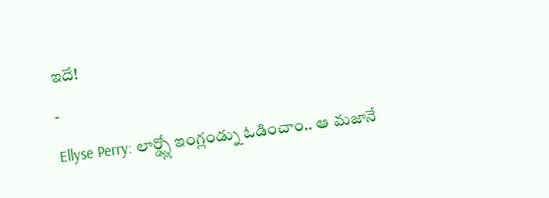ఇదే!
-
Ellyse Perry: లార్డ్స్లో ఇంగ్లండ్ను ఓడించాం.. ఆ మజానే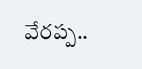వేరప్ప..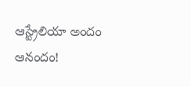ఆస్ట్రేలియా అందం ఆనందం!